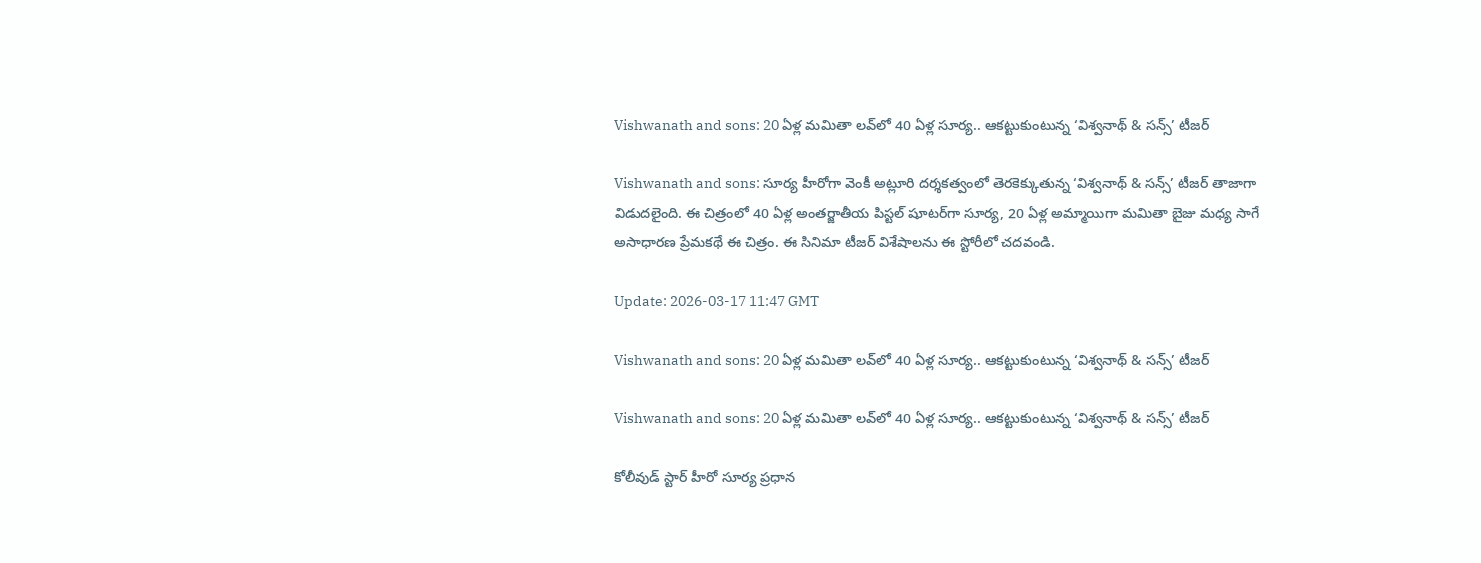Vishwanath and sons: 20 ఏళ్ల మమితా లవ్‌లో 40 ఏళ్ల సూర్య.. ఆకట్టుకుంటున్న ‘విశ్వనాథ్ & సన్స్’ టీజర్

Vishwanath and sons: సూర్య హీరోగా వెంకీ అట్లూరి దర్శకత్వంలో తెరకెక్కుతున్న ‘విశ్వనాథ్ & సన్స్’ టీజర్ తాజాగా విడుదలైంది. ఈ చిత్రంలో 40 ఏళ్ల అంతర్జాతీయ పిస్టల్ షూటర్‌గా సూర్య, 20 ఏళ్ల అమ్మాయిగా మమితా బైజు మధ్య సాగే అసాధారణ ప్రేమకథే ఈ చిత్రం. ఈ సినిమా టీజర్ విశేషాలను ఈ స్టోరీలో చదవండి.

Update: 2026-03-17 11:47 GMT

Vishwanath and sons: 20 ఏళ్ల మమితా లవ్‌లో 40 ఏళ్ల సూర్య.. ఆకట్టుకుంటున్న ‘విశ్వనాథ్ & సన్స్’ టీజర్

Vishwanath and sons: 20 ఏళ్ల మమితా లవ్‌లో 40 ఏళ్ల సూర్య.. ఆకట్టుకుంటున్న ‘విశ్వనాథ్ & సన్స్’ టీజర్

కోలీవుడ్ స్టార్ హీరో సూర్య ప్రధాన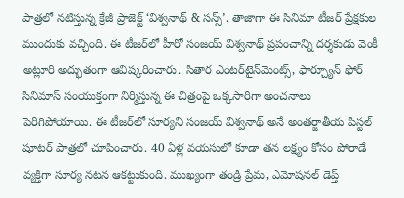పాత్రలో నటిస్తున్న క్రేజీ ప్రాజెక్ట్ ‘విశ్వనాథ్ & సన్స్’. తాజాగా ఈ సినిమా టీజర్ ప్రేక్షకుల ముందుకు వచ్చింది. ఈ టీజర్‌లో హీరో సంజయ్ విశ్వనాథ్ ప్రపంచాన్ని దర్శకుడు వెంకీ అట్లూరి అద్భుతంగా ఆవిష్కరించారు. సితార ఎంటర్‌టైన్‌మెంట్స్, ఫార్చ్యూన్ ఫోర్ సినిమాస్ సంయుక్తంగా నిర్మిస్తున్న ఈ చిత్రంపై ఒక్కసారిగా అంచనాలు పెరిగిపోయాయి. ఈ టీజర్‌లో సూర్యని సంజయ్ విశ్వనాథ్ అనే అంతర్జాతీయ పిస్టల్ షూటర్ పాత్రలో చూపించారు. 40 ఏళ్ల వయసులో కూడా తన లక్ష్యం కోసం పోరాడే వ్యక్తిగా సూర్య నటన ఆకట్టుకుంది. ముఖ్యంగా తండ్రి ప్రేమ, ఎమోషనల్ డెప్త్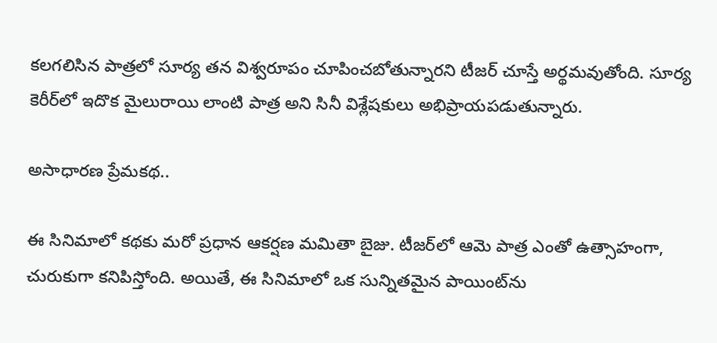కలగలిసిన పాత్రలో సూర్య తన విశ్వరూపం చూపించబోతున్నారని టీజర్ చూస్తే అర్థమవుతోంది. సూర్య కెరీర్‌లో ఇదొక మైలురాయి లాంటి పాత్ర అని సినీ విశ్లేషకులు అభిప్రాయపడుతున్నారు.

అసాధారణ ప్రేమకథ..

ఈ సినిమాలో కథకు మరో ప్రధాన ఆకర్షణ మమితా బైజు. టీజర్‌లో ఆమె పాత్ర ఎంతో ఉత్సాహంగా, చురుకుగా కనిపిస్తోంది. అయితే, ఈ సినిమాలో ఒక సున్నితమైన పాయింట్‌ను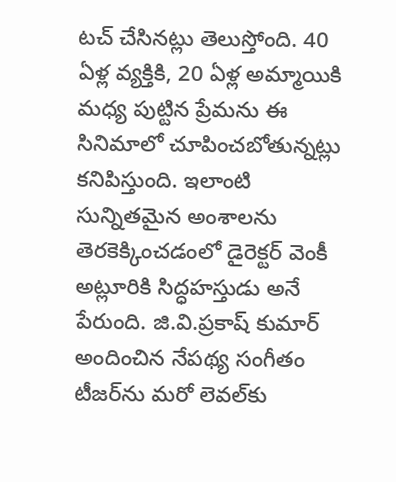టచ్ చేసినట్లు తెలుస్తోంది. 40 ఏళ్ల వ్యక్తికి, 20 ఏళ్ల అమ్మాయికి మధ్య పుట్టిన ప్రేమను ఈ సినిమాలో చూపించబోతున్నట్లు కనిపిస్తుంది. ఇలాంటి సున్నితమైన అంశాలను తెరకెక్కించడంలో డైరెక్టర్ వెంకీ అట్లూరికి సిద్ధహస్తుడు అనే పేరుంది. జి.వి.ప్రకాష్ కుమార్ అందించిన నేపథ్య సంగీతం టీజర్‌ను మరో లెవల్‌కు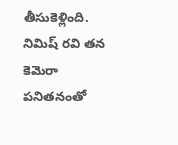తీసుకెళ్లింది. నిమిష్ రవి తన కెమెరా పనితనంతో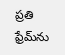ప్రతి ఫ్రేమ్‌ను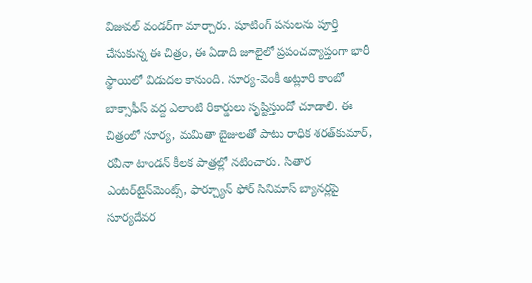విజువల్ వండర్‌గా మార్చారు. షూటింగ్ పనులను పూర్తి చేసుకున్న ఈ చిత్రం, ఈ ఏడాది జూలైలో ప్రపంచవ్యాప్తంగా భారీ స్థాయిలో విడుదల కానుంది. సూర్య-వెంకీ అట్లూరి కాంబో బాక్సాఫీస్ వద్ద ఎలాంటి రికార్డులు సృష్టిస్తుందో చూడాలి. ఈ చిత్రంలో సూర్య, మమితా బైజులతో పాటు రాధిక శరత్‌కుమార్, రవీనా టాండన్ కీలక పాత్రల్లో నటించారు. సితార ఎంటర్‌టైన్‌మెంట్స్, ఫార్చ్యూన్ ఫోర్ సినిమాస్ బ్యానర్లపై సూర్యదేవర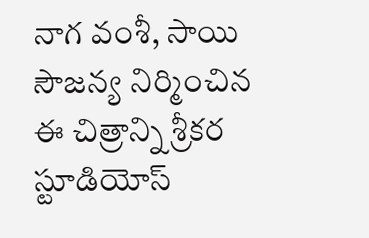నాగ వంశీ, సాయి సౌజన్య నిర్మించిన ఈ చిత్రాన్ని శ్రీకర స్టూడియోస్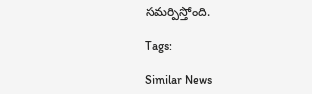సమర్పిస్తోంది.

Tags:

Similar News